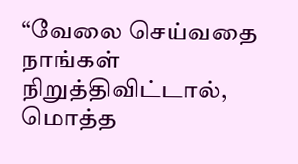“வேலை செய்வதை நாங்கள் நிறுத்திவிட்டால், மொத்த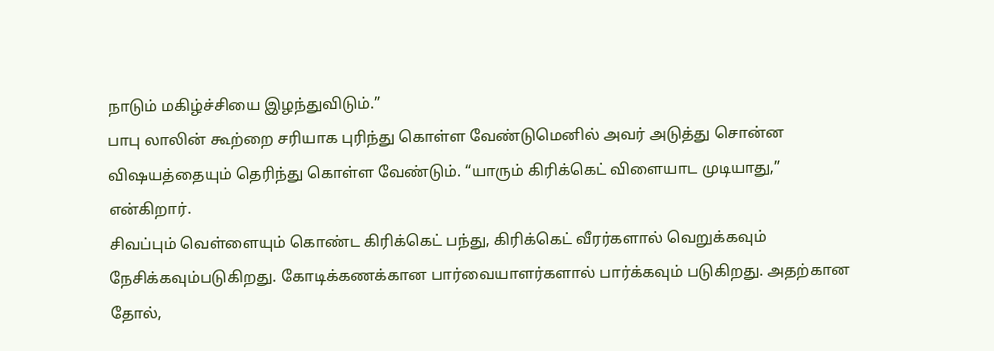நாடும் மகிழ்ச்சியை இழந்துவிடும்.”
பாபு லாலின் கூற்றை சரியாக புரிந்து கொள்ள வேண்டுமெனில் அவர் அடுத்து சொன்ன விஷயத்தையும் தெரிந்து கொள்ள வேண்டும். “யாரும் கிரிக்கெட் விளையாட முடியாது,” என்கிறார்.
சிவப்பும் வெள்ளையும் கொண்ட கிரிக்கெட் பந்து, கிரிக்கெட் வீரர்களால் வெறுக்கவும் நேசிக்கவும்படுகிறது. கோடிக்கணக்கான பார்வையாளர்களால் பார்க்கவும் படுகிறது. அதற்கான தோல்,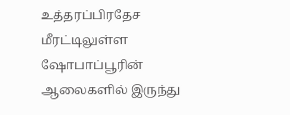உத்தரப்பிரதேச மீரட்டிலுள்ள ஷோபாப்பூரின் ஆலைகளில் இருந்து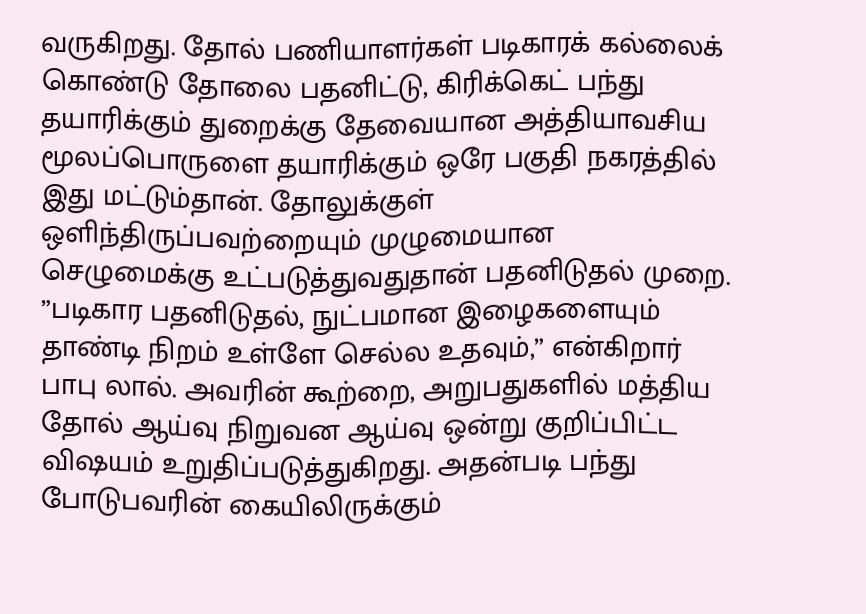வருகிறது. தோல் பணியாளர்கள் படிகாரக் கல்லைக் கொண்டு தோலை பதனிட்டு, கிரிக்கெட் பந்து தயாரிக்கும் துறைக்கு தேவையான அத்தியாவசிய மூலப்பொருளை தயாரிக்கும் ஒரே பகுதி நகரத்தில் இது மட்டும்தான். தோலுக்குள் ஒளிந்திருப்பவற்றையும் முழுமையான செழுமைக்கு உட்படுத்துவதுதான் பதனிடுதல் முறை.
”படிகார பதனிடுதல், நுட்பமான இழைகளையும் தாண்டி நிறம் உள்ளே செல்ல உதவும்,” என்கிறார் பாபு லால். அவரின் கூற்றை, அறுபதுகளில் மத்திய தோல் ஆய்வு நிறுவன ஆய்வு ஒன்று குறிப்பிட்ட விஷயம் உறுதிப்படுத்துகிறது. அதன்படி பந்து போடுபவரின் கையிலிருக்கும்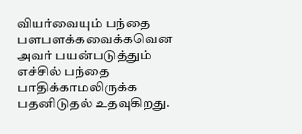வியர்வையும் பந்தை பளபளக்கவைக்கவென அவர் பயன்படுத்தும் எச்சில் பந்தை பாதிக்காமலிருக்க பதனிடுதல் உதவுகிறது.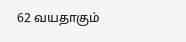62 வயதாகும்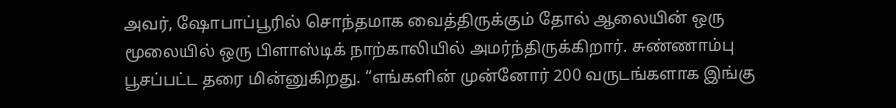அவர், ஷோபாப்பூரில் சொந்தமாக வைத்திருக்கும் தோல் ஆலையின் ஒரு மூலையில் ஒரு பிளாஸ்டிக் நாற்காலியில் அமர்ந்திருக்கிறார். சுண்ணாம்பு பூசப்பட்ட தரை மின்னுகிறது. “எங்களின் முன்னோர் 200 வருடங்களாக இங்கு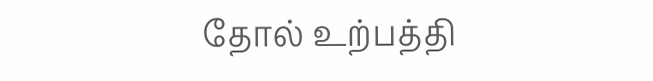தோல் உற்பத்தி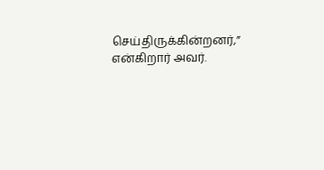செய்திருக்கின்றனர்,” என்கிறார் அவர்.